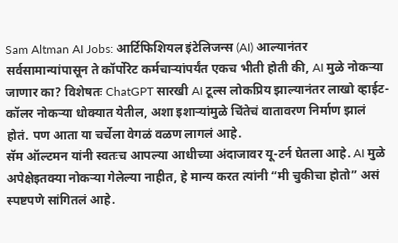Sam Altman AI Jobs: आर्टिफिशियल इंटेलिजन्स (AI) आल्यानंतर सर्वसामान्यांपासून ते कॉर्पोरेट कर्मचाऱ्यांपर्यंत एकच भीती होती की, AI मुळे नोकऱ्या जाणार का? विशेषतः ChatGPT सारखी AI टूल्स लोकप्रिय झाल्यानंतर लाखो व्हाईट-कॉलर नोकऱ्या धोक्यात येतील, अशा इशाऱ्यांमुळे चिंतेचं वातावरण निर्माण झालं होतं. पण आता या चर्चेला वेगळं वळण लागलं आहे.
सॅम ऑल्टमन यांनी स्वतःच आपल्या आधीच्या अंदाजावर यू-टर्न घेतला आहे. AI मुळे अपेक्षेइतक्या नोकऱ्या गेलेल्या नाहीत, हे मान्य करत त्यांनी “मी चुकीचा होतो” असं स्पष्टपणे सांगितलं आहे.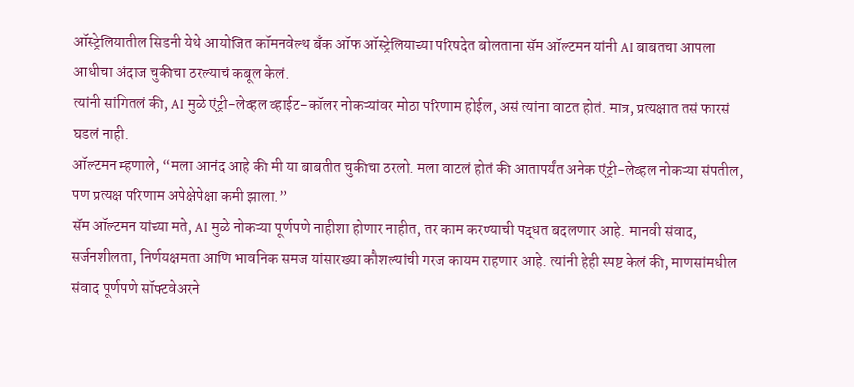ऑस्ट्रेलियातील सिडनी येथे आयोजित कॉमनवेल्थ बँक ऑफ ऑस्ट्रेलियाच्या परिषदेत बोलताना सॅम ऑल्टमन यांनी AI बाबतचा आपला आधीचा अंदाज चुकीचा ठरल्याचं कबूल केलं.
त्यांनी सांगितलं की, AI मुळे एंट्री-लेव्हल व्हाईट-कॉलर नोकऱ्यांवर मोठा परिणाम होईल, असं त्यांना वाटत होतं. मात्र, प्रत्यक्षात तसं फारसं घडलं नाही.
ऑल्टमन म्हणाले, “मला आनंद आहे की मी या बाबतीत चुकीचा ठरलो. मला वाटलं होतं की आतापर्यंत अनेक एंट्री-लेव्हल नोकऱ्या संपतील, पण प्रत्यक्ष परिणाम अपेक्षेपेक्षा कमी झाला.”
सॅम ऑल्टमन यांच्या मते, AI मुळे नोकऱ्या पूर्णपणे नाहीशा होणार नाहीत, तर काम करण्याची पद्धत बदलणार आहे. मानवी संवाद, सर्जनशीलता, निर्णयक्षमता आणि भावनिक समज यांसारख्या कौशल्यांची गरज कायम राहणार आहे. त्यांनी हेही स्पष्ट केलं की, माणसांमधील संवाद पूर्णपणे सॉफ्टवेअरने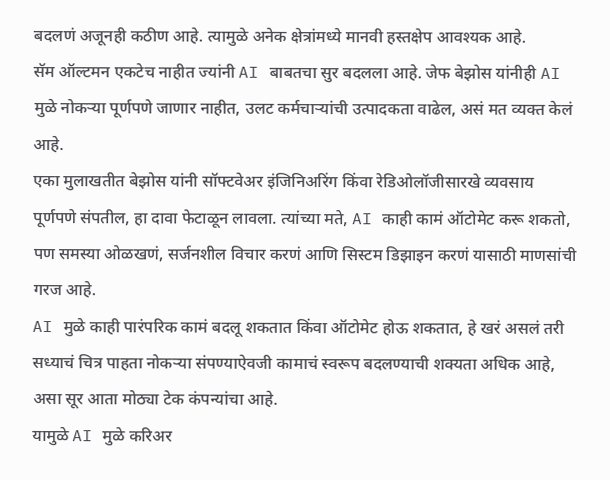बदलणं अजूनही कठीण आहे. त्यामुळे अनेक क्षेत्रांमध्ये मानवी हस्तक्षेप आवश्यक आहे.
सॅम ऑल्टमन एकटेच नाहीत ज्यांनी AI बाबतचा सुर बदलला आहे. जेफ बेझोस यांनीही AI मुळे नोकऱ्या पूर्णपणे जाणार नाहीत, उलट कर्मचाऱ्यांची उत्पादकता वाढेल, असं मत व्यक्त केलं आहे.
एका मुलाखतीत बेझोस यांनी सॉफ्टवेअर इंजिनिअरिंग किंवा रेडिओलॉजीसारखे व्यवसाय पूर्णपणे संपतील, हा दावा फेटाळून लावला. त्यांच्या मते, AI काही कामं ऑटोमेट करू शकतो, पण समस्या ओळखणं, सर्जनशील विचार करणं आणि सिस्टम डिझाइन करणं यासाठी माणसांची गरज आहे.
AI मुळे काही पारंपरिक कामं बदलू शकतात किंवा ऑटोमेट होऊ शकतात, हे खरं असलं तरी सध्याचं चित्र पाहता नोकऱ्या संपण्याऐवजी कामाचं स्वरूप बदलण्याची शक्यता अधिक आहे, असा सूर आता मोठ्या टेक कंपन्यांचा आहे.
यामुळे AI मुळे करिअर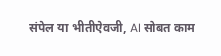संपेल या भीतीऐवजी, AI सोबत काम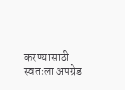करण्यासाठी स्वतःला अपग्रेड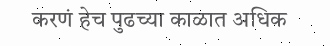करणं हेच पुढच्या काळात अधिक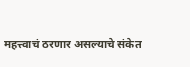महत्त्वाचं ठरणार असल्याचे संकेत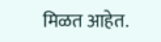मिळत आहेत.